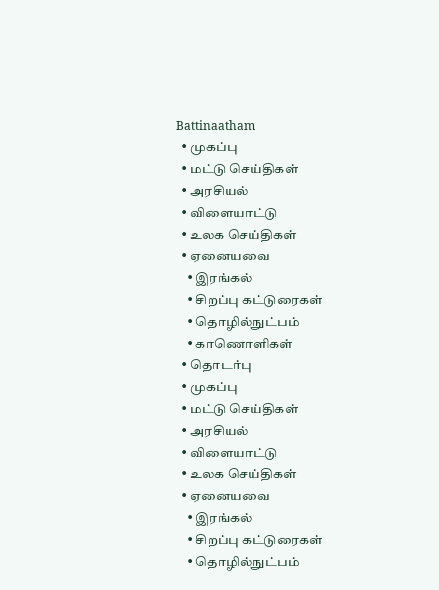Battinaatham
  • முகப்பு
  • மட்டு செய்திகள்
  • அரசியல்
  • விளையாட்டு
  • உலக செய்திகள்
  • ஏனையவை
    • இரங்கல்
    • சிறப்பு கட்டுரைகள்
    • தொழில்நுட்பம்
    • காணொளிகள்
  • தொடர்பு
  • முகப்பு
  • மட்டு செய்திகள்
  • அரசியல்
  • விளையாட்டு
  • உலக செய்திகள்
  • ஏனையவை
    • இரங்கல்
    • சிறப்பு கட்டுரைகள்
    • தொழில்நுட்பம்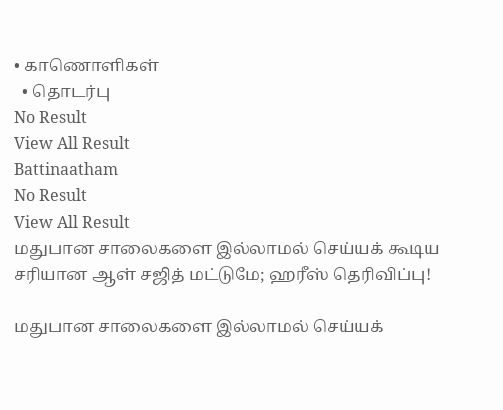• காணொளிகள்
  • தொடர்பு
No Result
View All Result
Battinaatham
No Result
View All Result
மதுபான சாலைகளை இல்லாமல் செய்யக் கூடிய சரியான ஆள் சஜித் மட்டுமே; ஹரீஸ் தெரிவிப்பு!

மதுபான சாலைகளை இல்லாமல் செய்யக்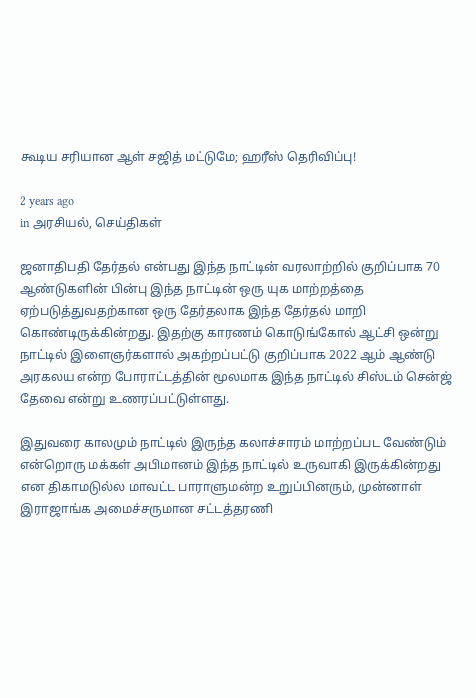கூடிய சரியான ஆள் சஜித் மட்டுமே; ஹரீஸ் தெரிவிப்பு!

2 years ago
in அரசியல், செய்திகள்

ஜனாதிபதி தேர்தல் என்பது இந்த நாட்டின் வரலாற்றில் குறிப்பாக 70 ஆண்டுகளின் பின்பு இந்த நாட்டின் ஒரு யுக மாற்றத்தை ஏற்படுத்துவதற்கான ஒரு தேர்தலாக இந்த தேர்தல் மாறி கொண்டிருக்கின்றது. இதற்கு காரணம் கொடுங்கோல் ஆட்சி ஒன்று நாட்டில் இளைஞர்களால் அகற்றப்பட்டு குறிப்பாக 2022 ஆம் ஆண்டு அரகலய என்ற போராட்டத்தின் மூலமாக இந்த நாட்டில் சிஸ்டம் சென்ஜ் தேவை என்று உணரப்பட்டுள்ளது.

இதுவரை காலமும் நாட்டில் இருந்த கலாச்சாரம் மாற்றப்பட வேண்டும் என்றொரு மக்கள் அபிமானம் இந்த நாட்டில் உருவாகி இருக்கின்றது என திகாமடுல்ல மாவட்ட பாராளுமன்ற உறுப்பினரும், முன்னாள் இராஜாங்க அமைச்சருமான சட்டத்தரணி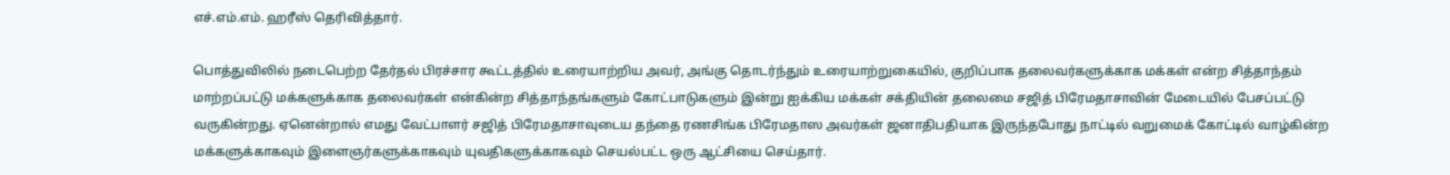எச்.எம்.எம். ஹரீஸ் தெரிவித்தார்.

பொத்துவிலில் நடைபெற்ற தேர்தல் பிரச்சார கூட்டத்தில் உரையாற்றிய அவர், அங்கு தொடர்ந்தும் உரையாற்றுகையில், குறிப்பாக தலைவர்களுக்காக மக்கள் என்ற சித்தாந்தம் மாற்றப்பட்டு மக்களுக்காக தலைவர்கள் என்கின்ற சித்தாந்தங்களும் கோட்பாடுகளும் இன்று ஐக்கிய மக்கள் சக்தியின் தலைமை சஜித் பிரேமதாசாவின் மேடையில் பேசப்பட்டு வருகின்றது. ஏனென்றால் எமது வேட்பாளர் சஜித் பிரேமதாசாவுடைய தந்தை ரணசிங்க பிரேமதாஸ அவர்கள் ஜனாதிபதியாக இருந்தபோது நாட்டில் வறுமைக் கோட்டில் வாழ்கின்ற மக்களுக்காகவும் இளைஞர்களுக்காகவும் யுவதிகளுக்காகவும் செயல்பட்ட ஒரு ஆட்சியை செய்தார்.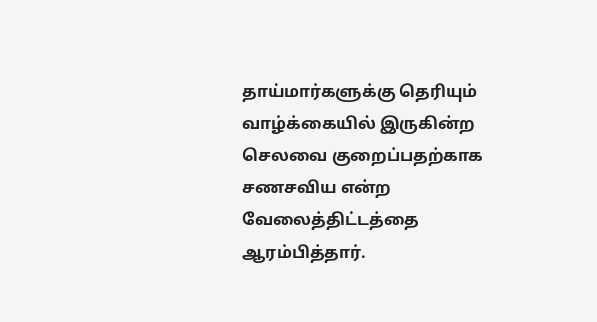தாய்மார்களுக்கு தெரியும் வாழ்க்கையில் இருகின்ற செலவை குறைப்பதற்காக சணசவிய என்ற வேலைத்திட்டத்தை ஆரம்பித்தார்.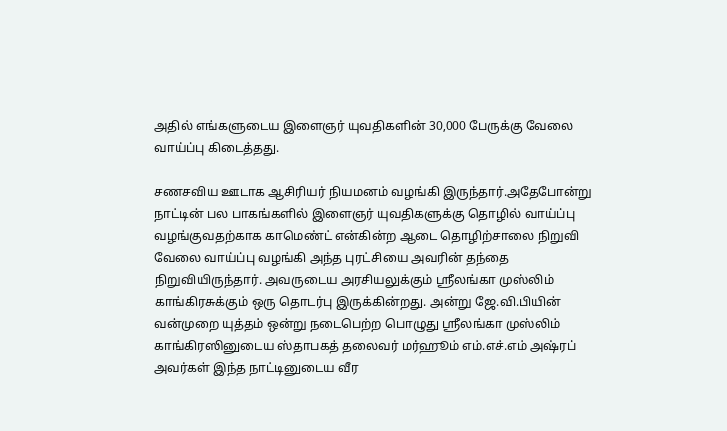அதில் எங்களுடைய இளைஞர் யுவதிகளின் 30,000 பேருக்கு வேலை வாய்ப்பு கிடைத்தது.

சணசவிய ஊடாக ஆசிரியர் நியமனம் வழங்கி இருந்தார்.அதேபோன்று நாட்டின் பல பாகங்களில் இளைஞர் யுவதிகளுக்கு தொழில் வாய்ப்பு வழங்குவதற்காக காமெண்ட் என்கின்ற ஆடை தொழிற்சாலை நிறுவி வேலை வாய்ப்பு வழங்கி அந்த புரட்சியை அவரின் தந்தை நிறுவியிருந்தார். அவருடைய அரசியலுக்கும் ஸ்ரீலங்கா முஸ்லிம் காங்கிரசுக்கும் ஒரு தொடர்பு இருக்கின்றது. அன்று ஜே.வி.பியின் வன்முறை யுத்தம் ஒன்று நடைபெற்ற பொழுது ஸ்ரீலங்கா முஸ்லிம் காங்கிரஸினுடைய ஸ்தாபகத் தலைவர் மர்ஹூம் எம்.எச்.எம் அஷ்ரப் அவர்கள் இந்த நாட்டினுடைய வீர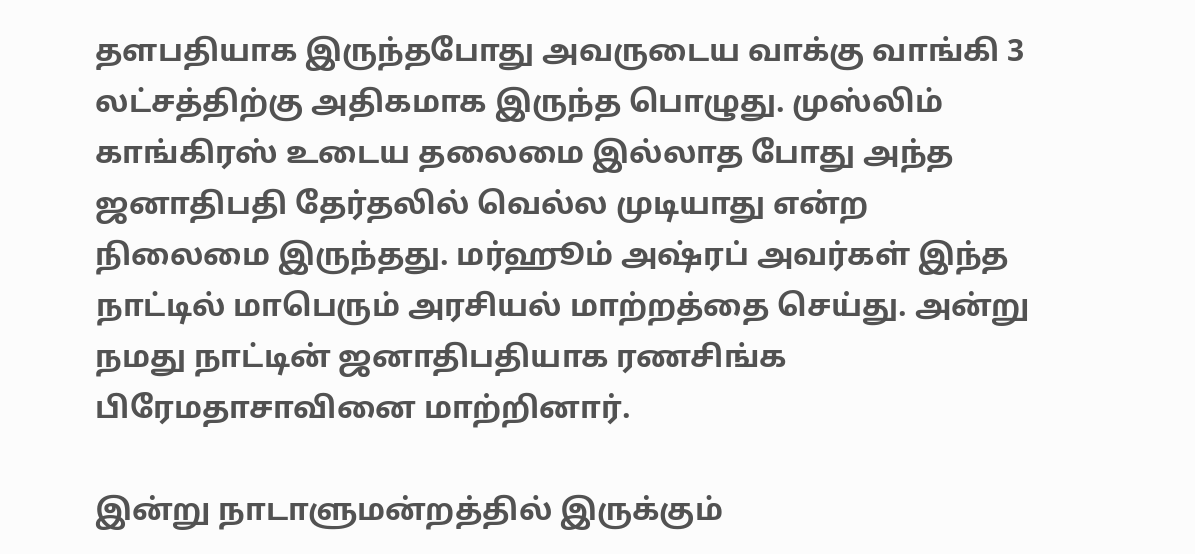தளபதியாக இருந்தபோது அவருடைய வாக்கு வாங்கி 3 லட்சத்திற்கு அதிகமாக இருந்த பொழுது. முஸ்லிம் காங்கிரஸ் உடைய தலைமை இல்லாத போது அந்த ஜனாதிபதி தேர்தலில் வெல்ல முடியாது என்ற நிலைமை இருந்தது. மர்ஹூம் அஷ்ரப் அவர்கள் இந்த நாட்டில் மாபெரும் அரசியல் மாற்றத்தை செய்து. அன்று நமது நாட்டின் ஜனாதிபதியாக ரணசிங்க பிரேமதாசாவினை மாற்றினார்.

இன்று நாடாளுமன்றத்தில் இருக்கும்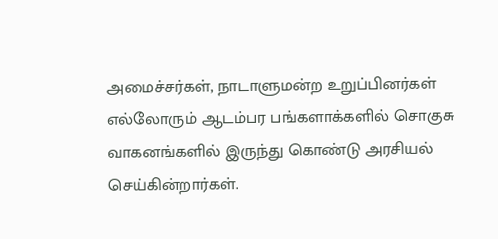அமைச்சர்கள், நாடாளுமன்ற உறுப்பினர்கள் எல்லோரும் ஆடம்பர பங்களாக்களில் சொகுசு வாகனங்களில் இருந்து கொண்டு அரசியல் செய்கின்றார்கள்.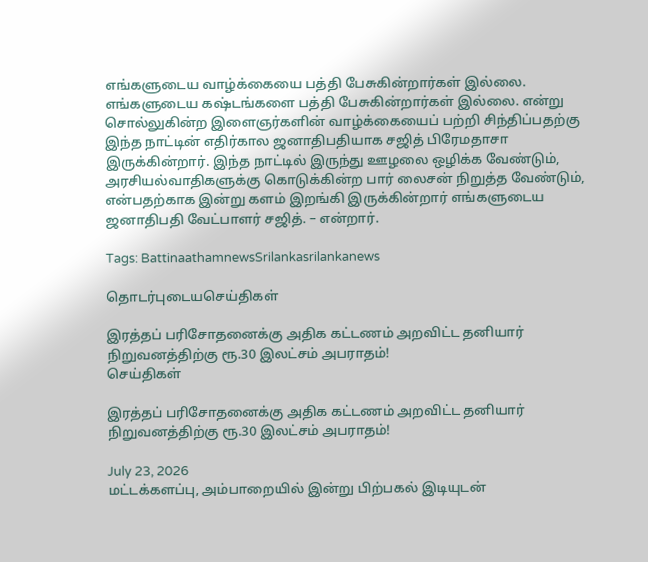எங்களுடைய வாழ்க்கையை பத்தி பேசுகின்றார்கள் இல்லை. எங்களுடைய கஷ்டங்களை பத்தி பேசுகின்றார்கள் இல்லை. என்று சொல்லுகின்ற இளைஞர்களின் வாழ்க்கையைப் பற்றி சிந்திப்பதற்கு இந்த நாட்டின் எதிர்கால ஜனாதிபதியாக சஜித் பிரேமதாசா இருக்கின்றார். இந்த நாட்டில் இருந்து ஊழலை ஒழிக்க வேண்டும், அரசியல்வாதிகளுக்கு கொடுக்கின்ற பார் லைசன் நிறுத்த வேண்டும், என்பதற்காக இன்று களம் இறங்கி இருக்கின்றார் எங்களுடைய ஜனாதிபதி வேட்பாளர் சஜித். – என்றார்.

Tags: BattinaathamnewsSrilankasrilankanews

தொடர்புடையசெய்திகள்

இரத்தப் பரிசோதனைக்கு அதிக கட்டணம் அறவிட்ட தனியார் நிறுவனத்திற்கு ரூ.30 இலட்சம் அபராதம்!
செய்திகள்

இரத்தப் பரிசோதனைக்கு அதிக கட்டணம் அறவிட்ட தனியார் நிறுவனத்திற்கு ரூ.30 இலட்சம் அபராதம்!

July 23, 2026
மட்டக்களப்பு, அம்பாறையில் இன்று பிற்பகல் இடியுடன்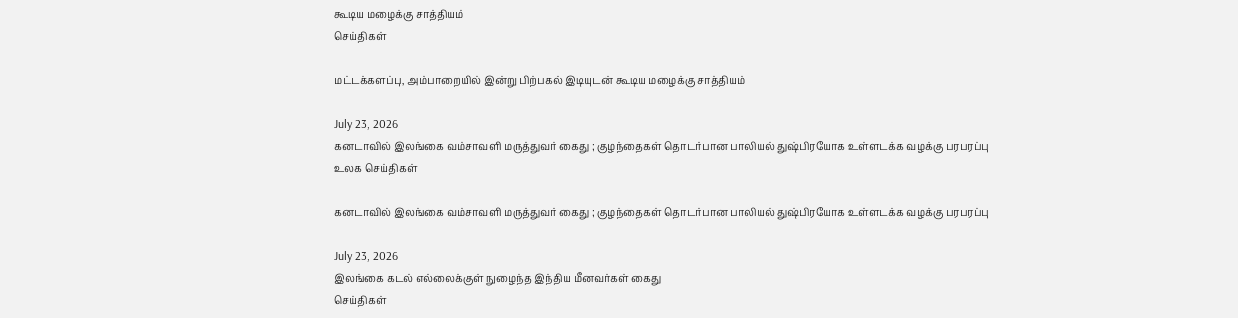கூடிய மழைக்கு சாத்தியம்
செய்திகள்

மட்டக்களப்பு, அம்பாறையில் இன்று பிற்பகல் இடியுடன் கூடிய மழைக்கு சாத்தியம்

July 23, 2026
கனடாவில் இலங்கை வம்சாவளி மருத்துவர் கைது ; குழந்தைகள் தொடர்பான பாலியல் துஷ்பிரயோக உள்ளடக்க வழக்கு பரபரப்பு
உலக செய்திகள்

கனடாவில் இலங்கை வம்சாவளி மருத்துவர் கைது ; குழந்தைகள் தொடர்பான பாலியல் துஷ்பிரயோக உள்ளடக்க வழக்கு பரபரப்பு

July 23, 2026
இலங்கை கடல் எல்லைக்குள் நுழைந்த இந்திய மீனவர்கள் கைது
செய்திகள்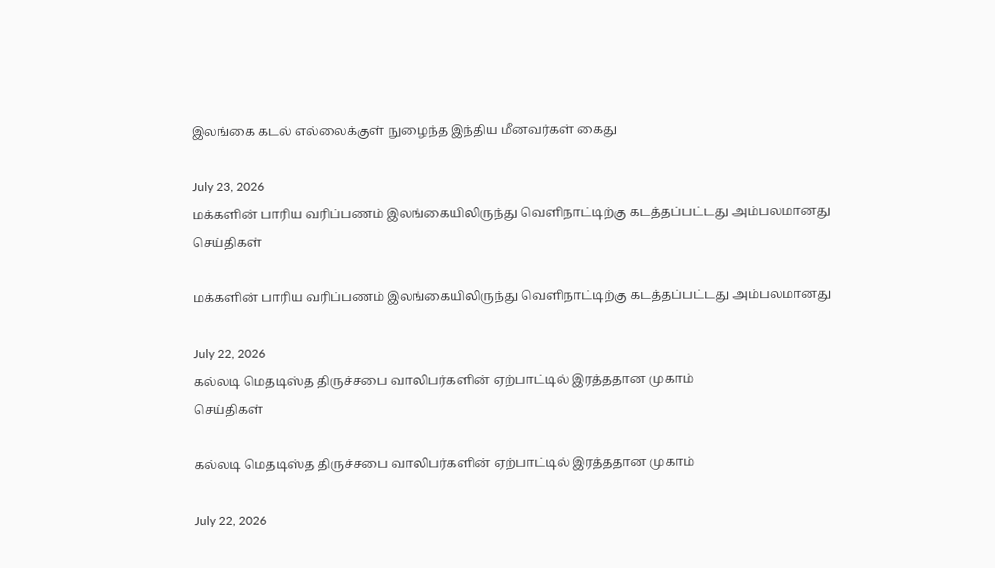இலங்கை கடல் எல்லைக்குள் நுழைந்த இந்திய மீனவர்கள் கைது

July 23, 2026
மக்களின் பாரிய வரிப்பணம் இலங்கையிலிருந்து வெளிநாட்டிற்கு கடத்தப்பட்டது அம்பலமானது
செய்திகள்

மக்களின் பாரிய வரிப்பணம் இலங்கையிலிருந்து வெளிநாட்டிற்கு கடத்தப்பட்டது அம்பலமானது

July 22, 2026
கல்லடி மெதடிஸ்த திருச்சபை வாலிபர்களின் ஏற்பாட்டில் இரத்ததான முகாம்
செய்திகள்

கல்லடி மெதடிஸ்த திருச்சபை வாலிபர்களின் ஏற்பாட்டில் இரத்ததான முகாம்

July 22, 2026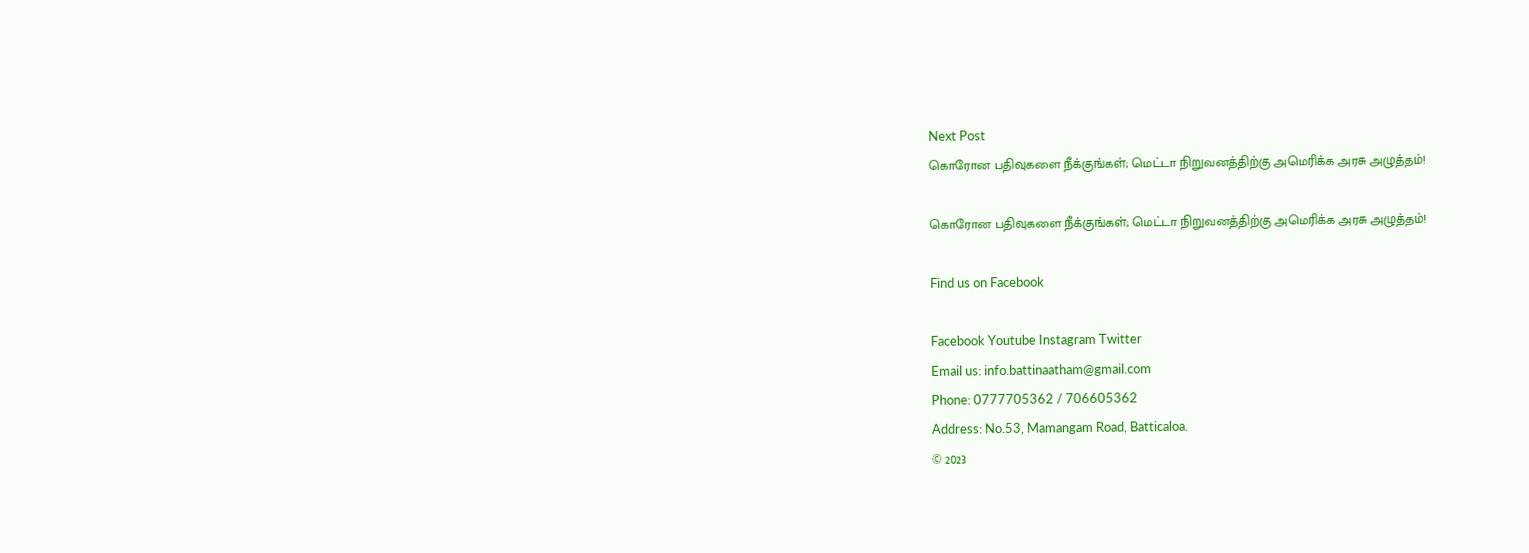Next Post
கொரோன பதிவுகளை நீக்குங்கள்; மெட்டா நிறுவனத்திற்கு அமெரிக்க அரசு அழுத்தம்!

கொரோன பதிவுகளை நீக்குங்கள்; மெட்டா நிறுவனத்திற்கு அமெரிக்க அரசு அழுத்தம்!

Find us on Facebook

Facebook Youtube Instagram Twitter
Email us: info.battinaatham@gmail.com
Phone: 0777705362 / 706605362
Address: No.53, Mamangam Road, Batticaloa.
© 2023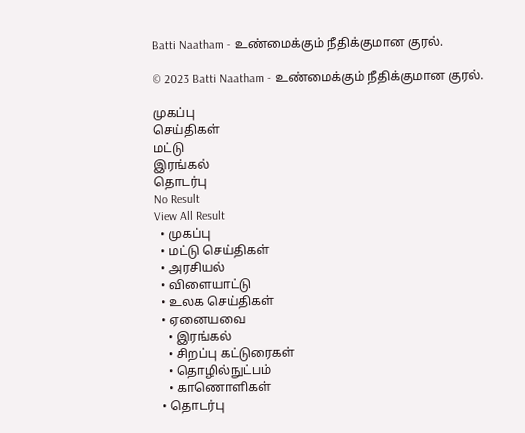Batti Naatham - உண்மைக்கும் நீதிக்குமான குரல்.

© 2023 Batti Naatham - உண்மைக்கும் நீதிக்குமான குரல்.

முகப்பு
செய்திகள்
மட்டு
இரங்கல்
தொடர்பு
No Result
View All Result
  • முகப்பு
  • மட்டு செய்திகள்
  • அரசியல்
  • விளையாட்டு
  • உலக செய்திகள்
  • ஏனையவை
    • இரங்கல்
    • சிறப்பு கட்டுரைகள்
    • தொழில்நுட்பம்
    • காணொளிகள்
  • தொடர்பு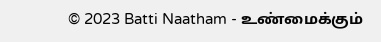© 2023 Batti Naatham - உண்மைக்கும்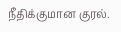நீதிக்குமான குரல்.